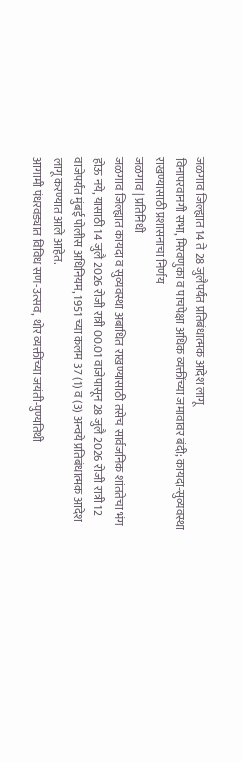जळगाव जिल्ह्यात 14 ते 28 जुलैपर्यंत प्रतिबंधात्मक आदेश लागू
विनापरवानगी सभा, मिरवणुका व पाचपेक्षा अधिक व्यक्तींच्या जमावावर बंदी; कायदा-सुव्यवस्था राखण्यासाठी प्रशासनाचा निर्णय
जळगाव | प्रतिनिधी
जळगाव जिल्ह्यात कायदा व सुव्यवस्था अबाधित राखण्यासाठी तसेच सार्वजनिक शांततेचा भंग होऊ नये, यासाठी 14 जुलै 2026 रोजी रात्री 00.01 वाजेपासून 28 जुलै 2026 रोजी रात्री 12 वाजेपर्यंत मुंबई पोलीस अधिनियम, 1951 च्या कलम 37 (1) व (3) अन्वये प्रतिबंधात्मक आदेश लागू करण्यात आले आहेत.
आगामी पंधरवड्यात विविध सण-उत्सव, थोर व्यक्तींच्या जयंती-पुण्यतिथी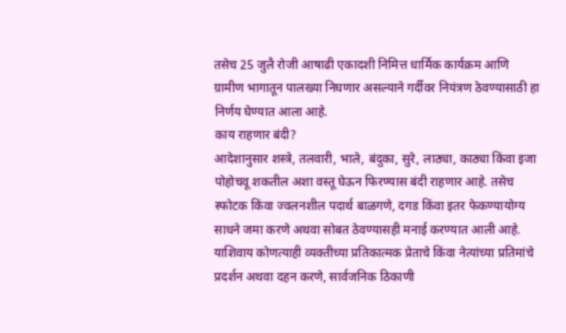तसेच 25 जुलै रोजी आषाढी एकादशी निमित्त धार्मिक कार्यक्रम आणि ग्रामीण भागातून पालख्या निघणार असल्याने गर्दीवर नियंत्रण ठेवण्यासाठी हा निर्णय घेण्यात आला आहे.
काय राहणार बंदी?
आदेशानुसार शस्त्रे, तलवारी, भाले, बंदुका, सुरे, लाठ्या, काठ्या किंवा इजा पोहोचवू शकतील अशा वस्तू घेऊन फिरण्यास बंदी राहणार आहे. तसेच स्फोटक किंवा ज्वलनशील पदार्थ बाळगणे, दगड किंवा इतर फेकण्यायोग्य साधने जमा करणे अथवा सोबत ठेवण्यासही मनाई करण्यात आली आहे.
याशिवाय कोणत्याही व्यक्तीच्या प्रतिकात्मक प्रेताचे किंवा नेत्यांच्या प्रतिमांचे प्रदर्शन अथवा दहन करणे, सार्वजनिक ठिकाणी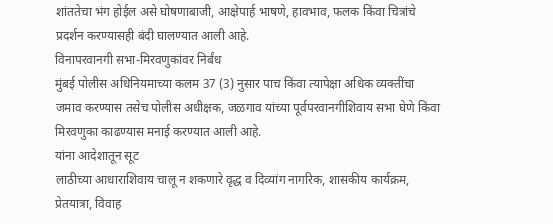शांततेचा भंग होईल असे घोषणाबाजी, आक्षेपार्ह भाषणे, हावभाव, फलक किंवा चित्रांचे प्रदर्शन करण्यासही बंदी घालण्यात आली आहे.
विनापरवानगी सभा-मिरवणुकांवर निर्बंध
मुंबई पोलीस अधिनियमाच्या कलम 37 (3) नुसार पाच किंवा त्यापेक्षा अधिक व्यक्तींचा जमाव करण्यास तसेच पोलीस अधीक्षक, जळगाव यांच्या पूर्वपरवानगीशिवाय सभा घेणे किंवा मिरवणुका काढण्यास मनाई करण्यात आली आहे.
यांना आदेशातून सूट
लाठीच्या आधाराशिवाय चालू न शकणारे वृद्ध व दिव्यांग नागरिक, शासकीय कार्यक्रम, प्रेतयात्रा, विवाह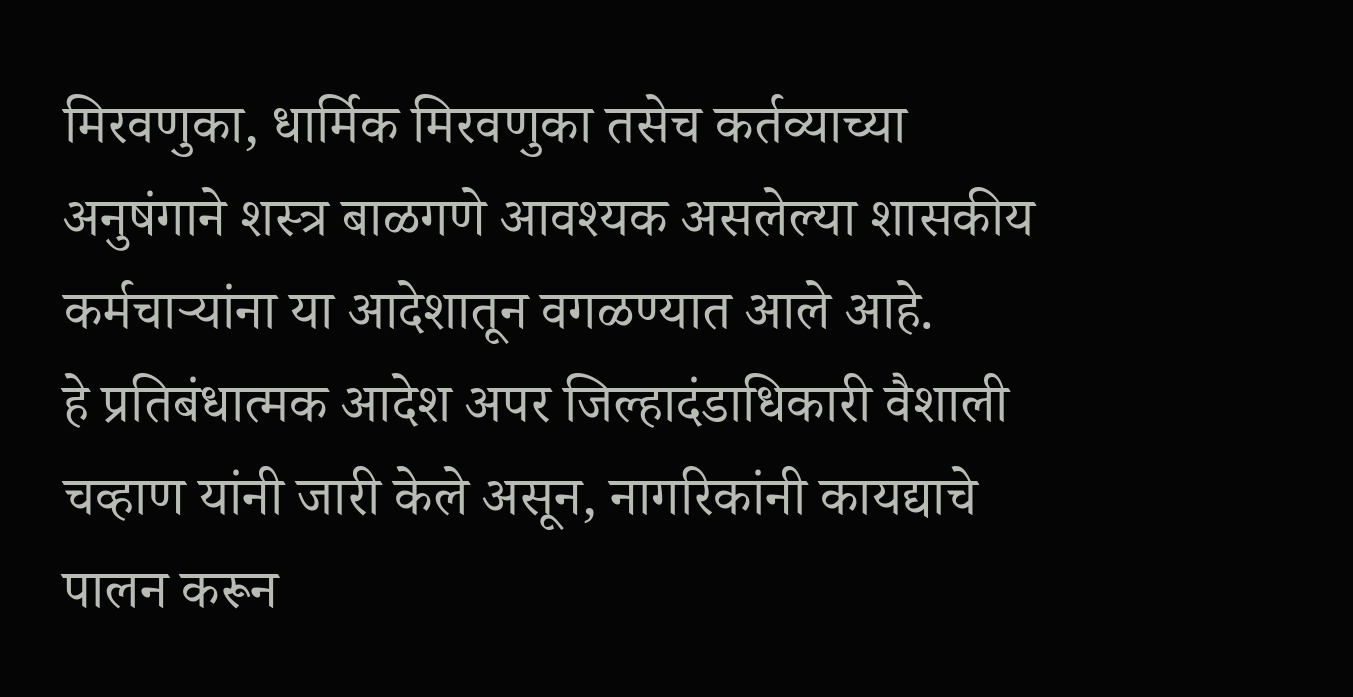मिरवणुका, धार्मिक मिरवणुका तसेच कर्तव्याच्या अनुषंगाने शस्त्र बाळगणे आवश्यक असलेल्या शासकीय कर्मचाऱ्यांना या आदेशातून वगळण्यात आले आहे.
हे प्रतिबंधात्मक आदेश अपर जिल्हादंडाधिकारी वैशाली चव्हाण यांनी जारी केले असून, नागरिकांनी कायद्याचे पालन करून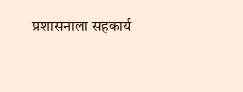प्रशासनाला सहकार्य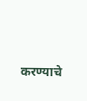करण्याचे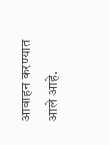आवाहन करण्यात आले आहे.